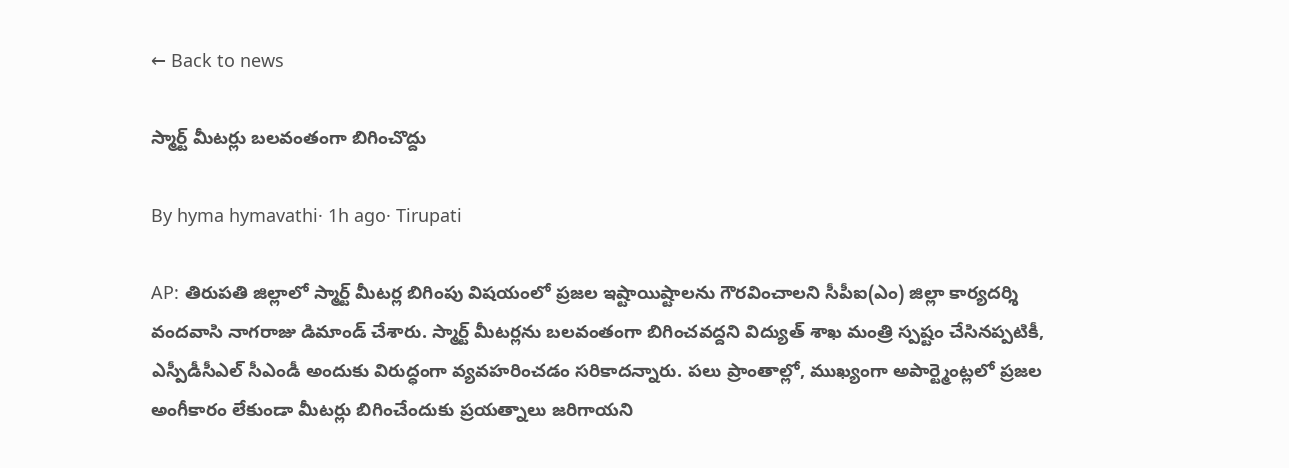← Back to news

స్మార్ట్ మీటర్లు బలవంతంగా బిగించొద్దు

By hyma hymavathi· 1h ago· Tirupati

AP: తిరుపతి జిల్లాలో స్మార్ట్ మీటర్ల బిగింపు విషయంలో ప్రజల ఇష్టాయిష్టాలను గౌరవించాలని సీపీఐ(ఎం) జిల్లా కార్యదర్శి వందవాసి నాగరాజు డిమాండ్ చేశారు. స్మార్ట్ మీటర్లను బలవంతంగా బిగించవద్దని విద్యుత్ శాఖ మంత్రి స్పష్టం చేసినప్పటికీ, ఎస్పీడీసీఎల్ సీఎండీ అందుకు విరుద్ధంగా వ్యవహరించడం సరికాదన్నారు. పలు ప్రాంతాల్లో, ముఖ్యంగా అపార్ట్మెంట్లలో ప్రజల అంగీకారం లేకుండా మీటర్లు బిగించేందుకు ప్రయత్నాలు జరిగాయని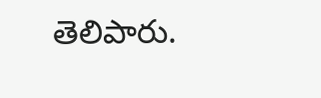తెలిపారు.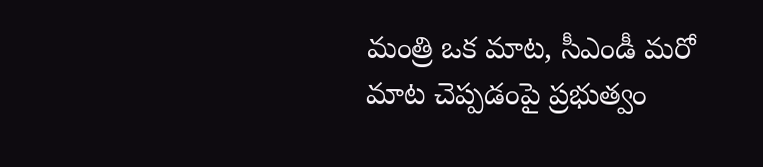మంత్రి ఒక మాట, సీఎండీ మరో మాట చెప్పడంపై ప్రభుత్వం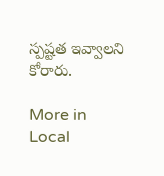స్పష్టత ఇవ్వాలని కోరారు.

More in Local